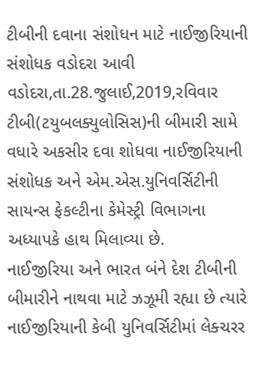ટીબીની દવાના સંશોધન માટે નાઈજીરિયાની સંશોધક વડોદરા આવી
વડોદરા,તા.28.જુલાઈ,2019,રવિવાર
ટીબી(ટયુબલક્યુલોસિસ)ની બીમારી સામે વધારે અકસીર દવા શોધવા નાઈજીરિયાની સંશોધક અને એમ.એસ.યુનિવર્સિટીની સાયન્સ ફેકલ્ટીના કેમેસ્ટ્રી વિભાગના અધ્યાપકે હાથ મિલાવ્યા છે.
નાઈજીરિયા અને ભારત બંને દેશ ટીબીની બીમારીને નાથવા માટે ઝઝૂમી રહ્યા છે ત્યારે નાઈજીરિયાની કેબી યુનિવર્સિટીમાં લેક્ચરર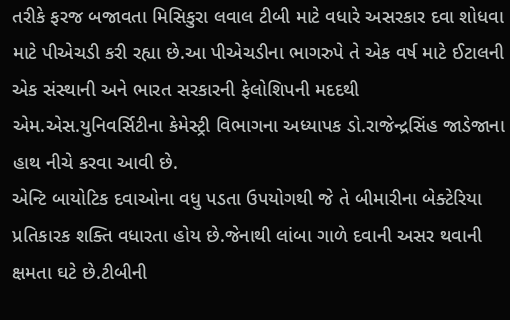તરીકે ફરજ બજાવતા મિસિકુરા લવાલ ટીબી માટે વધારે અસરકાર દવા શોધવા માટે પીએચડી કરી રહ્યા છે.આ પીએચડીના ભાગરુપે તે એક વર્ષ માટે ઈટાલની એક સંસ્થાની અને ભારત સરકારની ફેલોશિપની મદદથી એમ.એસ.યુનિવર્સિટીના કેમેસ્ટ્રી વિભાગના અધ્યાપક ડો.રાજેન્દ્રસિંહ જાડેજાના હાથ નીચે કરવા આવી છે.
એન્ટિ બાયોટિક દવાઓના વધુ પડતા ઉપયોગથી જે તે બીમારીના બેક્ટેરિયા પ્રતિકારક શક્તિ વધારતા હોય છે.જેનાથી લાંબા ગાળે દવાની અસર થવાની ક્ષમતા ઘટે છે.ટીબીની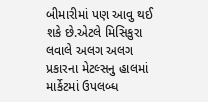બીમારીમાં પણ આવુ થઈ શકે છે.એટલે મિસિકુરા લવાલે અલગ અલગ પ્રકારના મેટલ્સનુ હાલમાં માર્કેટમાં ઉપલબ્ધ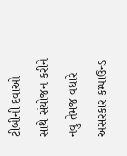ટીબીની દવાઓ સાથે સંયોજન કરીને નવુ તેમજ વધારે અસરકાર કમ્પાઉન્ડ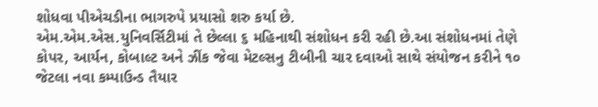શોધવા પીએચડીના ભાગરુપે પ્રયાસો શરુ કર્યા છે.
એમ.એમ.એસ.યુનિવર્સિટીમાં તે છેલ્લા ૬ મહિનાથી સંશોધન કરી રહી છે.આ સંશોધનમાં તેણે કોપર, આર્યન, કોબાલ્ટ અને ઝીંક જેવા મેટલ્સનુ ટીબીની ચાર દવાઓ સાથે સંયોજન કરીને ૧૦ જેટલા નવા કમ્પાઉન્ડ તૈયાર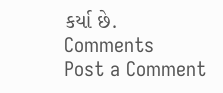કર્યા છે.
Comments
Post a Comment